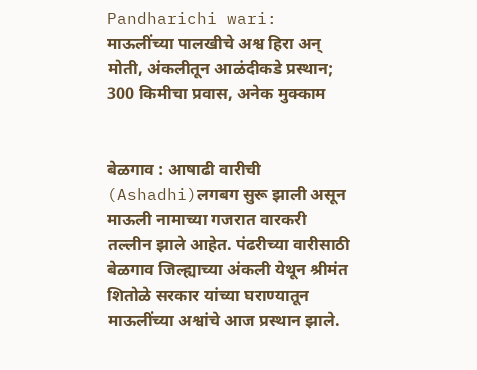Pandharichi wari: माऊलींच्या पालखीचे अश्व हिरा अन् मोती, अंकलीतून आळंदीकडे प्रस्थान; 300 किमीचा प्रवास, अनेक मुक्काम


बेळगाव : आषाढी वारीची (Ashadhi)लगबग सुरू झाली असून माऊली नामाच्या गजरात वारकरी तल्लीन झाले आहेत. पंढरीच्या वारीसाठी बेळगाव जिल्ह्याच्या अंकली येथून श्रीमंत शितोळे सरकार यांच्या घराण्यातून माऊलींच्या अश्वांचे आज प्रस्थान झाले.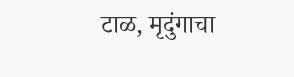टाळ, मृदुंगाचा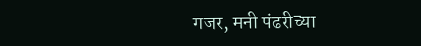गजर, मनी पंढरीच्या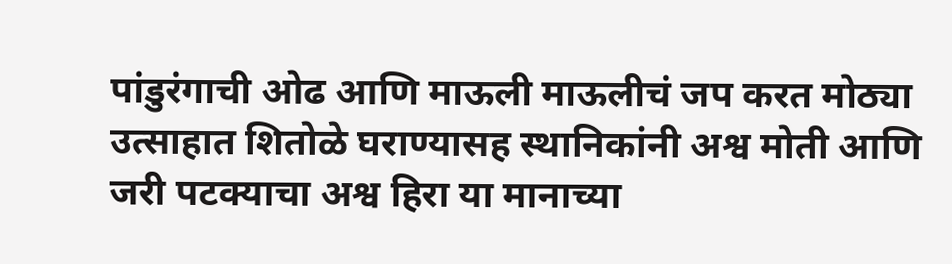पांडुरंगाची ओढ आणि माऊली माऊलीचं जप करत मोठ्या उत्साहात शितोळे घराण्यासह स्थानिकांनी अश्व मोती आणि जरी पटक्याचा अश्व हिरा या मानाच्या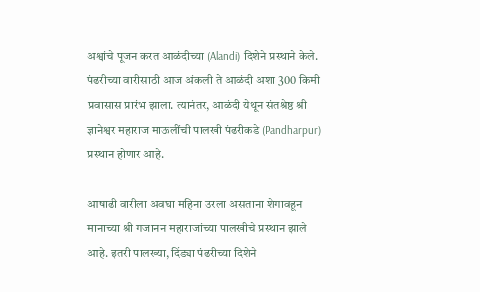अश्वांचे पूजन करत आळंदीच्या (Alandi) दिशेने प्रस्थाने केले. पंढरीच्या वारीसाठी आज अंकली ते आळंदी अशा 300 किमी प्रवासास प्रारंभ झाला. त्यानंतर, आळंदी येथून संतश्रेष्ठ श्री ज्ञानेश्वर महाराज माऊलींची पालखी पंढरीकडे (Pandharpur) प्रस्थान होणार आहे.

आषाढी वारीला अवघा महिना उरला असताना शेगावहून मानाच्या श्री गजानन महाराजांच्या पालखीचे प्रस्थान झाले आहे. इतरी पालख्या, दिंड्या पंढरीच्या दिशेने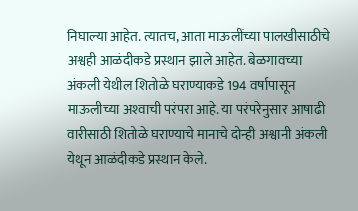निघाल्या आहेत. त्यातच, आता माऊलींच्या पालखीसाठीचे अश्वही आळंदीकडे प्रस्थान झाले आहेत. बेळगावच्या अंकली येथील शितोळे घराण्याकडे 194 वर्षापासून माऊलीच्या अश्‍वाची परंपरा आहे. या परंपरेनुसार आषाढी वारीसाठी शितोळे घराण्याचे मानाचे दोन्ही अश्वानी अंकली येथून आळंदीकडे प्रस्थान केले.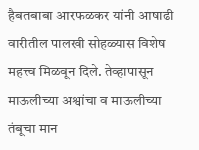हैबतबाबा आरफळकर यांनी आषाढी वारीतील पालखी सोहळ्यास विशेष महत्त्व मिळवून दिले. तेव्हापासून माऊलीच्या अश्वांचा व माऊलीच्या तंबूचा मान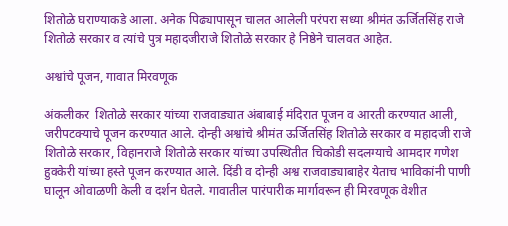शितोळे घराण्याकडे आला. अनेक पिढ्यापासून चालत आलेली परंपरा सध्या श्रीमंत ऊर्जितसिंह राजे शितोळे सरकार व त्यांचे पुत्र महादजीराजे शितोळे सरकार हे निष्ठेने चालवत आहेत.

अश्वांचे पूजन, गावात मिरवणूक

अंकलीकर  शितोळे सरकार यांच्या राजवाड्यात अंबाबाई मंदिरात पूजन व आरती करण्यात आली, जरीपटक्याचे पूजन करण्यात आले. दोन्ही अश्वांचे श्रीमंत ऊर्जितसिंह शितोळे सरकार व महादजी राजे शितोळे सरकार, विहानराजे शितोळे सरकार यांच्या उपस्थितीत चिकोडी सदलग्याचे आमदार गणेश हुक्केरी यांच्या हस्ते पूजन करण्यात आले. दिंडी व दोन्ही अश्व राजवाड्याबाहेर येताच भाविकांनी पाणी घालून ओवाळणी केली व दर्शन घेतले. गावातील पारंपारीक मार्गावरून ही मिरवणूक वेशीत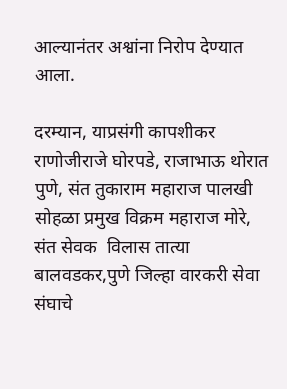आल्यानंतर अश्वांना निरोप देण्यात आला.

दरम्यान, याप्रसंगी कापशीकर राणोजीराजे घोरपडे, राजाभाऊ थोरात पुणे, संत तुकाराम महाराज पालखी सोहळा प्रमुख विक्रम महाराज मोरे, संत सेवक  विलास तात्या बालवडकर,पुणे जिल्हा वारकरी सेवा संघाचे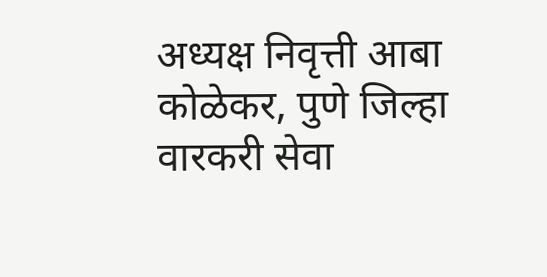अध्यक्ष निवृत्ती आबा कोळेकर, पुणे जिल्हा वारकरी सेवा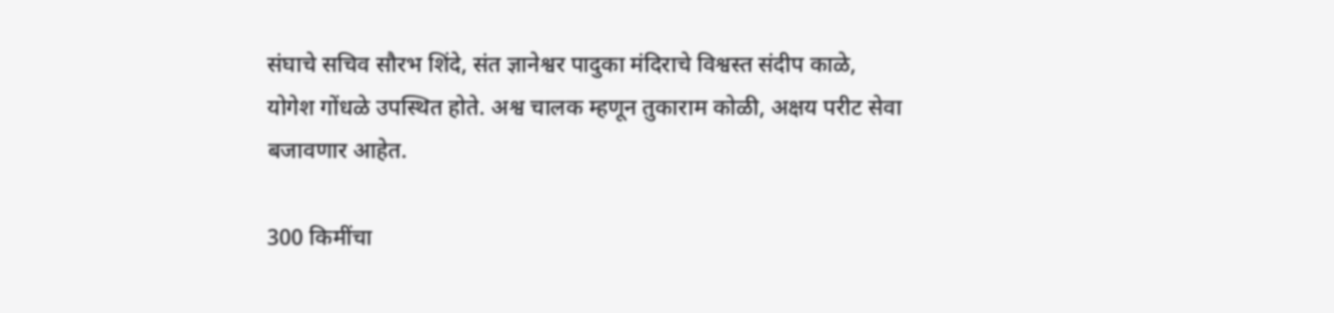संघाचे सचिव सौरभ शिंदे, संत ज्ञानेश्वर पादुका मंदिराचे विश्वस्त संदीप काळे, योगेश गोंधळे उपस्थित होते. अश्व चालक म्हणून तुकाराम कोळी, अक्षय परीट सेवा बजावणार आहेत.

300 किमींचा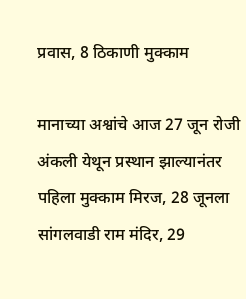प्रवास, 8 ठिकाणी मुक्काम

मानाच्या अश्वांचे आज 27 जून रोजी अंकली येथून प्रस्थान झाल्यानंतर पहिला मुक्काम मिरज, 28 जूनला सांगलवाडी राम मंदिर, 29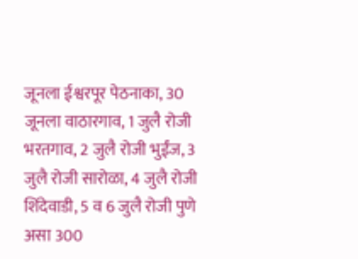जूनला ईश्वरपूर पेठनाका, 30 जूनला वाठारगाव, 1 जुलै रोजी भरतगाव, 2 जुलै रोजी भुईंज, 3 जुलै रोजी सारोळा, 4 जुलै रोजी शिंदेवाडी, 5 व 6 जुलै रोजी पुणे असा 300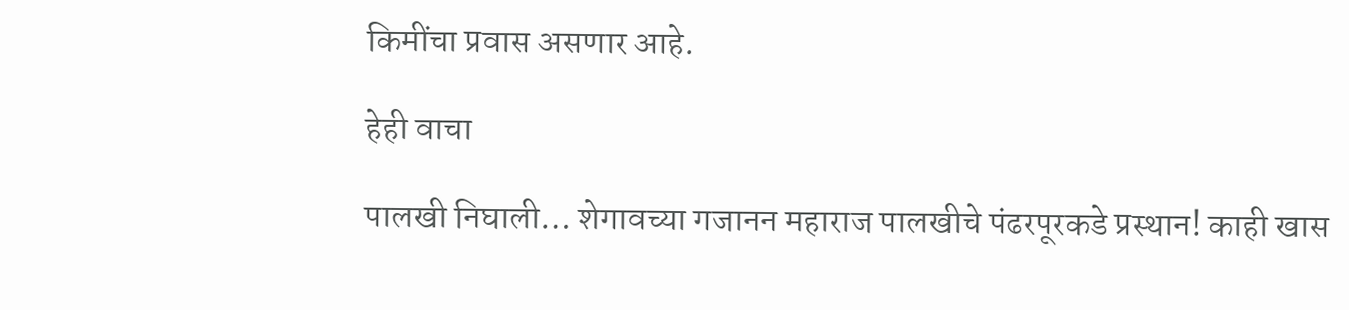किमींचा प्रवास असणार आहे.

हेही वाचा

पालखी निघाली… शेगावच्या गजानन महाराज पालखीचे पंढरपूरकडे प्रस्थान! काही खास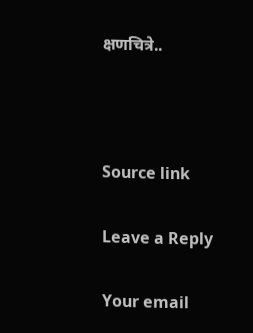क्षणचित्रे..



Source link

Leave a Reply

Your email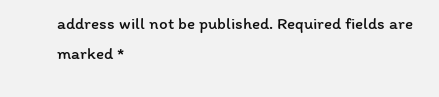address will not be published. Required fields are marked *